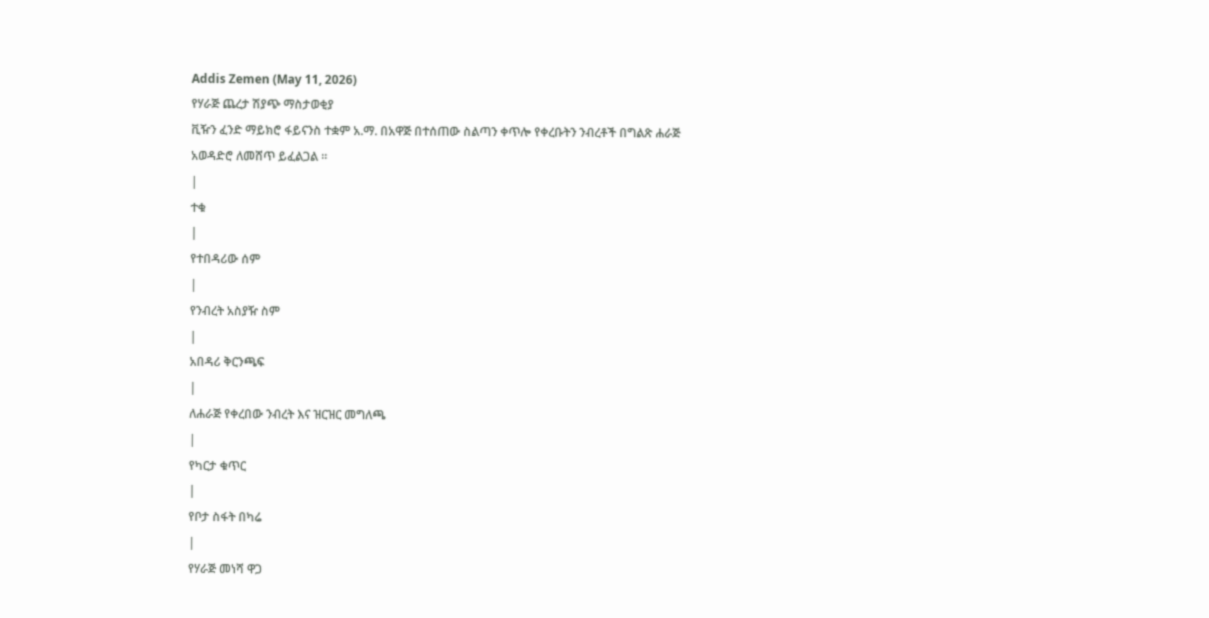Addis Zemen (May 11, 2026)
የሃራጅ ጨረታ ሽያጭ ማስታወቂያ
ቪዥን ፈንድ ማይክሮ ፋይናንስ ተቋም አ.ማ. በአዋጅ በተሰጠው ስልጣን ቀጥሎ የቀረቡትን ንብረቶች በግልጽ ሐራጅ አወዳድሮ ለመሸጥ ይፈልጋል ።
|
ተቁ
|
የተበዳሪው ሰም
|
የንብረት አስያዥ ስም
|
አበዳሪ ቅርንጫፍ
|
ለሐራጅ የቀረበው ንብረት እና ዝርዝር መግለጫ
|
የካርታ ቁጥር
|
የቦታ ስፋት በካሬ
|
የሃራጅ መነሻ ዋጋ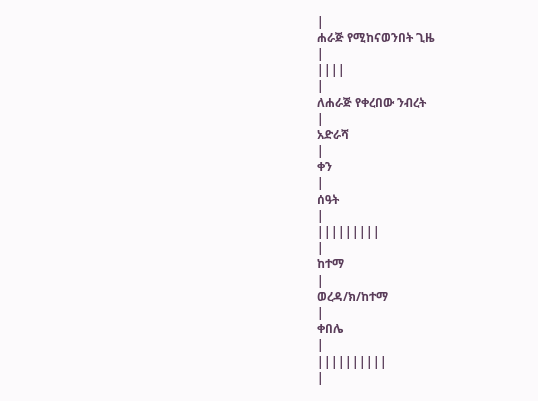|
ሐራጅ የሚከናወንበት ጊዜ
|
||||
|
ለሐራጅ የቀረበው ንብረት
|
አድራሻ
|
ቀን
|
ሰዓት
|
|||||||||
|
ከተማ
|
ወረዳ/ክ/ከተማ
|
ቀበሌ
|
||||||||||
|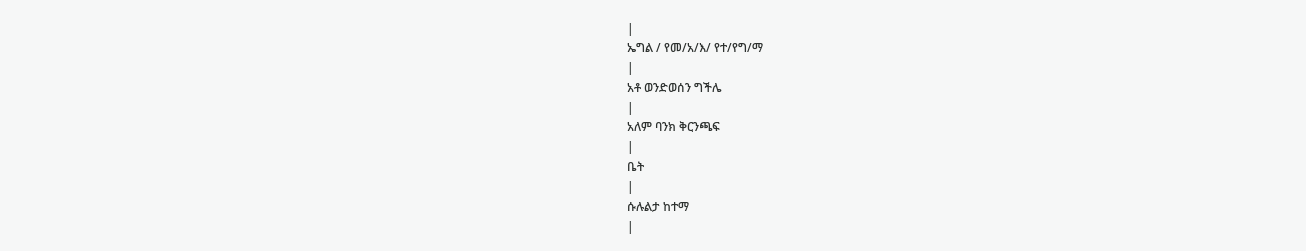|
ኤግል / የመ/አ/እ/ የተ/የግ/ማ
|
አቶ ወንድወሰን ግችሌ
|
አለም ባንክ ቅርንጫፍ
|
ቤት
|
ሱሉልታ ከተማ
|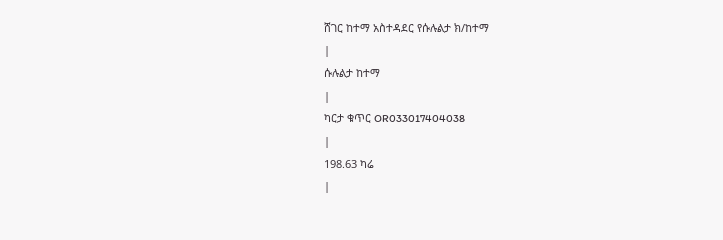ሸገር ከተማ አስተዳደር የሱሉልታ ክ/ከተማ
|
ሱሉልታ ከተማ
|
ካርታ ቁጥር OR033017404038
|
198.63 ካሬ
|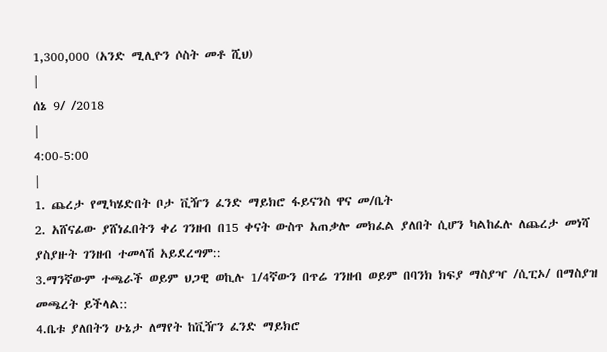1,300,000 (አንድ ሚሊዮን ሶስት መቶ ሺህ)
|
ሰኔ 9/ /2018
|
4:00-5:00
|
1. ጨረታ የሚካሄድበት ቦታ ቪዥን ፈንድ ማይክሮ ፋይናንስ ዋና መ/ቤት
2. አሸናፊው ያሸነፈበትን ቀሪ ገንዘብ በ15 ቀናት ውስጥ አጠቃሎ መክፈል ያለበት ሲሆን ካልከፈሉ ለጨረታ መነሻ ያስያዙት ገንዘብ ተመላሽ አይደረግም::
3.ማንኛውም ተጫራች ወይም ህጋዊ ወኪሉ 1/4ኛውን በጥሬ ገንዘብ ወይም በባንክ ክፍያ ማስያዣ /ሲፒኦ/ በማስያዝ መጫረት ይችላል::
4.ቤቱ ያለበትን ሁኔታ ለማየት ከቪዥን ፈንድ ማይክሮ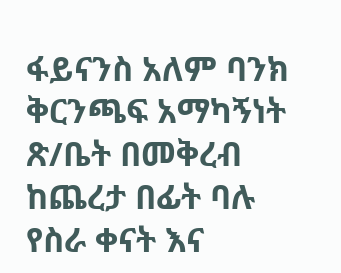ፋይናንስ አለም ባንክ ቅርንጫፍ አማካኝነት ጽ/ቤት በመቅረብ ከጨረታ በፊት ባሉ የስራ ቀናት እና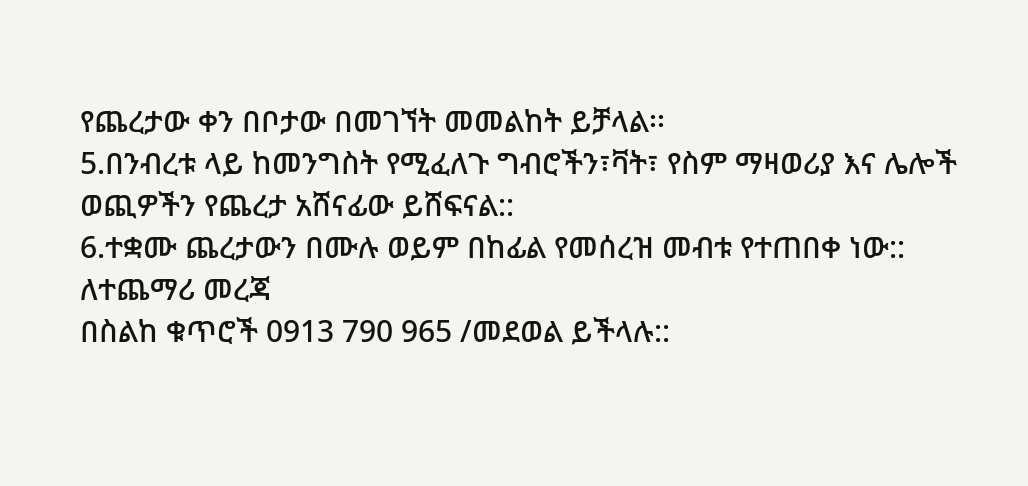የጨረታው ቀን በቦታው በመገኘት መመልከት ይቻላል፡፡
5.በንብረቱ ላይ ከመንግስት የሚፈለጉ ግብሮችን፣ቫት፣ የስም ማዛወሪያ እና ሌሎች ወጪዎችን የጨረታ አሸናፊው ይሸፍናል::
6.ተቋሙ ጨረታውን በሙሉ ወይም በከፊል የመሰረዝ መብቱ የተጠበቀ ነው::
ለተጨማሪ መረጃ
በስልከ ቁጥሮች 0913 790 965 /መደወል ይችላሉ::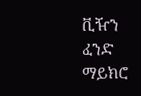ቪዥን ፈንድ ማይክሮ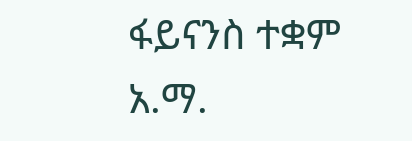ፋይናንስ ተቋም አ.ማ.